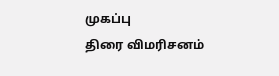முகப்பு
திரை விமரிசனம்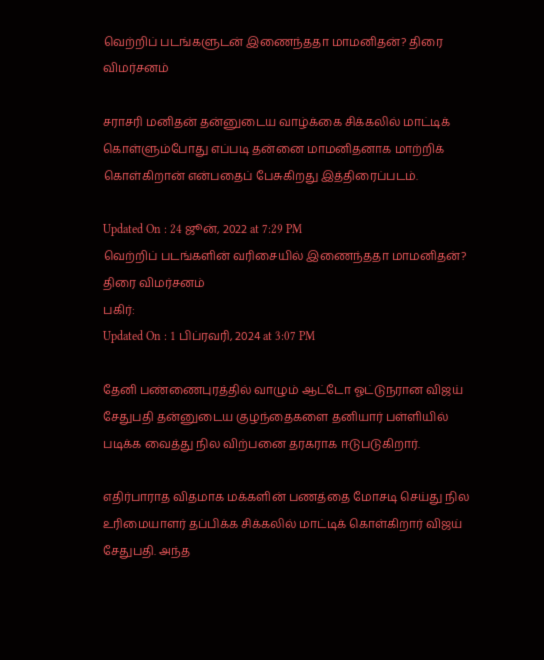வெற்றிப் படங்களுடன் இணைந்ததா மாமனிதன்? திரை விமர்சனம்

சராசரி மனிதன் தன்னுடைய வாழ்க்கை சிக்கலில் மாட்டிக் கொள்ளும்போது எப்படி தன்னை மாமனிதனாக மாற்றிக் கொள்கிறான் என்பதைப் பேசுகிறது இத்திரைப்படம்.

Updated On : 24 ஜூன், 2022 at 7:29 PM
வெற்றிப் படங்களின் வரிசையில் இணைந்ததா மாமனிதன்? திரை விமர்சனம்
பகிர்:
Updated On : 1 பிப்ரவரி, 2024 at 3:07 PM

தேனி பண்ணைபுரத்தில் வாழும் ஆட்டோ ஓட்டுநரான விஜய் சேதுபதி தன்னுடைய குழந்தைகளை தனியார் பள்ளியில் படிக்க வைத்து நில விற்பனை தரகராக ஈடுபடுகிறார்.

எதிர்பாராத விதமாக மக்களின் பணத்தை மோசடி செய்து நில உரிமையாளர் தப்பிக்க சிக்கலில் மாட்டிக் கொள்கிறார் விஜய் சேதுபதி. அந்த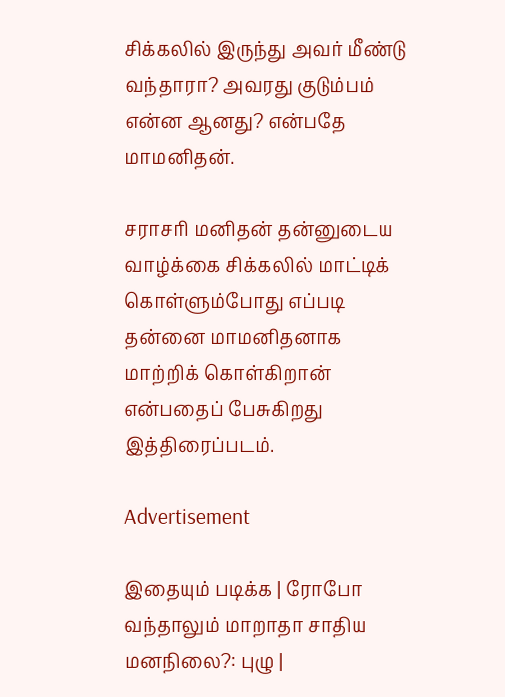சிக்கலில் இருந்து அவர் மீண்டு வந்தாரா? அவரது குடும்பம் என்ன ஆனது? என்பதே மாமனிதன்.

சராசரி மனிதன் தன்னுடைய வாழ்க்கை சிக்கலில் மாட்டிக் கொள்ளும்போது எப்படி தன்னை மாமனிதனாக மாற்றிக் கொள்கிறான் என்பதைப் பேசுகிறது இத்திரைப்படம்.

Advertisement

இதையும் படிக்க | ரோபோ வந்தாலும் மாறாதா சாதிய மனநிலை?: புழு |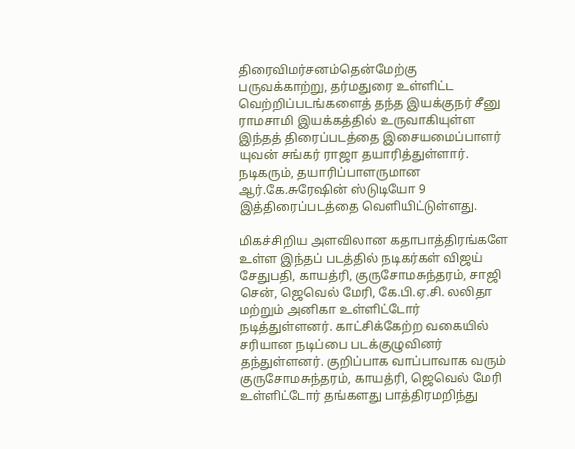திரைவிமர்சனம்தென்மேற்கு பருவக்காற்று, தர்மதுரை உள்ளிட்ட வெற்றிப்படங்களைத் தந்த இயக்குநர் சீனு ராமசாமி இயக்கத்தில் உருவாகியுள்ள இந்தத் திரைப்படத்தை இசையமைப்பாளர் யுவன் சங்கர் ராஜா தயாரித்துள்ளார். நடிகரும், தயாரிப்பாளருமான ஆர்.கே.சுரேஷின் ஸ்டுடியோ 9 இத்திரைப்படத்தை வெளியிட்டுள்ளது.

மிகச்சிறிய அளவிலான கதாபாத்திரங்களே உள்ள இந்தப் படத்தில் நடிகர்கள் விஜய் சேதுபதி, காயத்ரி, குருசோமசுந்தரம், சாஜி சென், ஜெவெல் மேரி, கே.பி.ஏ.சி. லலிதா மற்றும் அனிகா உள்ளிட்டோர் நடித்துள்ளனர். காட்சிக்கேற்ற வகையில் சரியான நடிப்பை படக்குழுவினர் தந்துள்ளனர். குறிப்பாக வாப்பாவாக வரும் குருசோமசுந்தரம், காயத்ரி, ஜெவெல் மேரி உள்ளிட்டோர் தங்களது பாத்திரமறிந்து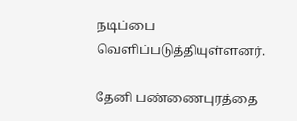நடிப்பை வெளிப்படுத்தியுள்ளனர்.

தேனி பண்ணைபுரத்தை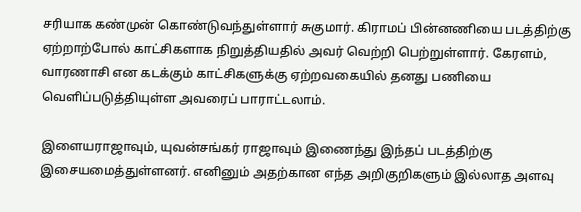சரியாக கண்முன் கொண்டுவந்துள்ளார் சுகுமார். கிராமப் பின்னணியை படத்திற்கு ஏற்றாற்போல் காட்சிகளாக நிறுத்தியதில் அவர் வெற்றி பெற்றுள்ளார். கேரளம், வாரணாசி என கடக்கும் காட்சிகளுக்கு ஏற்றவகையில் தனது பணியை வெளிப்படுத்தியுள்ள அவரைப் பாராட்டலாம்.

இளையராஜாவும், யுவன்சங்கர் ராஜாவும் இணைந்து இந்தப் படத்திற்கு இசையமைத்துள்ளனர். எனினும் அதற்கான எந்த அறிகுறிகளும் இல்லாத அளவு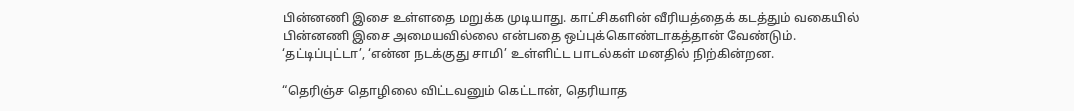பின்னணி இசை உள்ளதை மறுக்க முடியாது. காட்சிகளின் வீரியத்தைக் கடத்தும் வகையில் பின்னணி இசை அமையவில்லை என்பதை ஒப்புக்கொண்டாகத்தான் வேண்டும். ‘தட்டிப்புட்டா’, ‘என்ன நடக்குது சாமி’ உள்ளிட்ட பாடல்கள் மனதில் நிற்கின்றன.

“தெரிஞ்ச தொழிலை விட்டவனும் கெட்டான், தெரியாத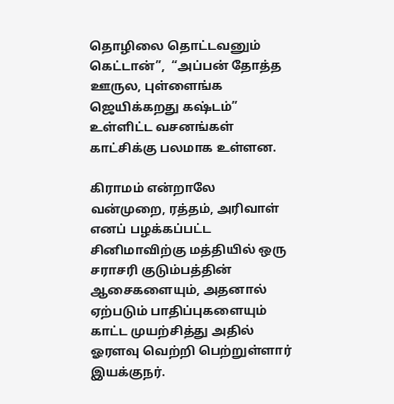தொழிலை தொட்டவனும் கெட்டான்”,  “அப்பன் தோத்த ஊருல, புள்ளைங்க ஜெயிக்கறது கஷ்டம்” உள்ளிட்ட வசனங்கள் காட்சிக்கு பலமாக உள்ளன.

கிராமம் என்றாலே வன்முறை, ரத்தம், அரிவாள் எனப் பழக்கப்பட்ட சினிமாவிற்கு மத்தியில் ஒரு சராசரி குடும்பத்தின் ஆசைகளையும், அதனால் ஏற்படும் பாதிப்புகளையும் காட்ட முயற்சித்து அதில் ஓரளவு வெற்றி பெற்றுள்ளார் இயக்குநர்.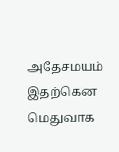அதேசமயம் இதற்கென மெதுவாக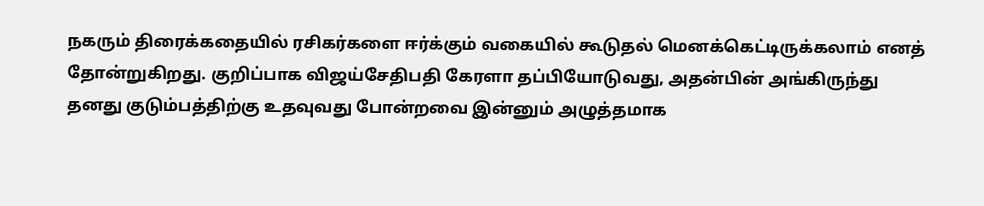நகரும் திரைக்கதையில் ரசிகர்களை ஈர்க்கும் வகையில் கூடுதல் மெனக்கெட்டிருக்கலாம் எனத் தோன்றுகிறது. குறிப்பாக விஜய்சேதிபதி கேரளா தப்பியோடுவது, அதன்பின் அங்கிருந்து தனது குடும்பத்திற்கு உதவுவது போன்றவை இன்னும் அழுத்தமாக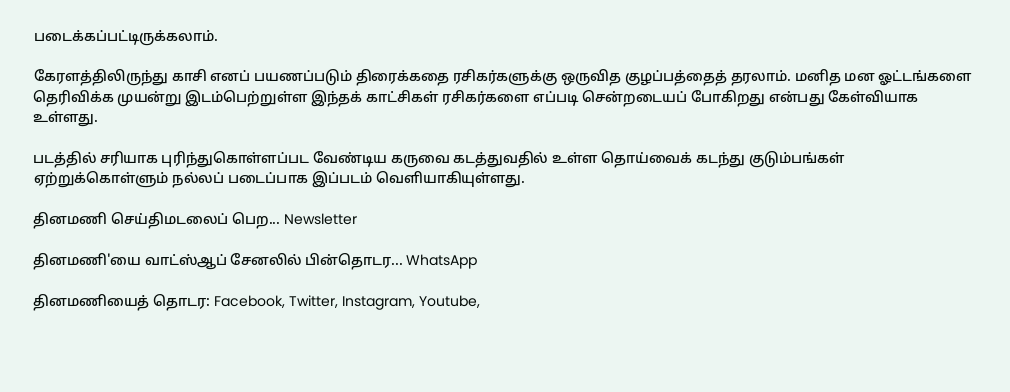படைக்கப்பட்டிருக்கலாம்.

கேரளத்திலிருந்து காசி எனப் பயணப்படும் திரைக்கதை ரசிகர்களுக்கு ஒருவித குழப்பத்தைத் தரலாம். மனித மன ஓட்டங்களை தெரிவிக்க முயன்று இடம்பெற்றுள்ள இந்தக் காட்சிகள் ரசிகர்களை எப்படி சென்றடையப் போகிறது என்பது கேள்வியாக உள்ளது.

படத்தில் சரியாக புரிந்துகொள்ளப்பட வேண்டிய கருவை கடத்துவதில் உள்ள தொய்வைக் கடந்து குடும்பங்கள் ஏற்றுக்கொள்ளும் நல்லப் படைப்பாக இப்படம் வெளியாகியுள்ளது.

தினமணி செய்திமடலைப் பெற... Newsletter

தினமணி'யை வாட்ஸ்ஆப் சேனலில் பின்தொடர... WhatsApp

தினமணியைத் தொடர: Facebook, Twitter, Instagram, Youtube,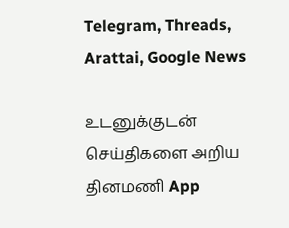Telegram, Threads, Arattai, Google News

உடனுக்குடன் செய்திகளை அறிய தினமணி App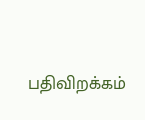பதிவிறக்கம்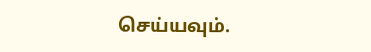செய்யவும்.